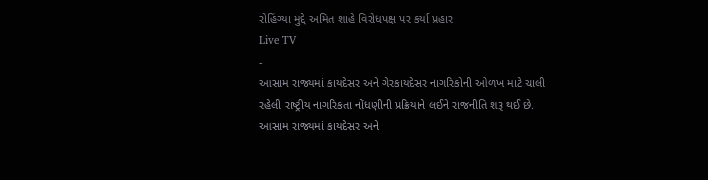રોહિંગ્યા મુદ્દે અમિત શાહે વિરોધપક્ષ પર કર્યા પ્રહાર
Live TV
-
આસામ રાજ્યમાં કાયદેસર અને ગેરકાયદેસર નાગરિકોની ઓળખ માટે ચાલી રહેલી રાષ્ટ્રીય નાગરિકતા નોંધણીની પ્રક્રિયાને લઈને રાજનીતિ શરૂ થઈ છે.
આસામ રાજ્યમાં કાયદેસર અને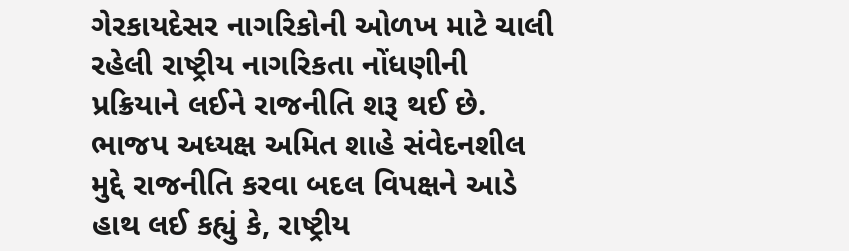ગેરકાયદેસર નાગરિકોની ઓળખ માટે ચાલી રહેલી રાષ્ટ્રીય નાગરિકતા નોંધણીની પ્રક્રિયાને લઈને રાજનીતિ શરૂ થઈ છે. ભાજપ અધ્યક્ષ અમિત શાહે સંવેદનશીલ મુદ્દે રાજનીતિ કરવા બદલ વિપક્ષને આડે હાથ લઈ કહ્યું કે, રાષ્ટ્રીય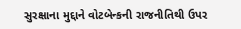સુરક્ષાના મુદ્દાને વોટબેન્કની રાજનીતિથી ઉપર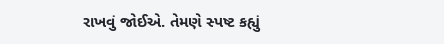રાખવું જોઈએ. તેમણે સ્પષ્ટ કહ્યું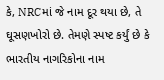કે, NRCમાં જે નામ દૂર થયા છે, તે ઘૂસણખોરો છે. તેમણે સ્પષ્ટ કર્યું છે કે ભારતીય નાગરિકોના નામ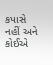કપાસે નહીં અને કોઈએ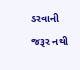ડરવાની જરૂર નથી